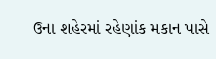ઉના શહેરમાં રહેણાંક મકાન પાસે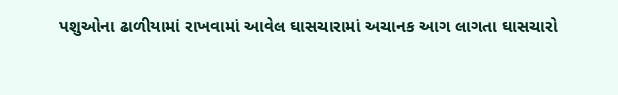પશુઓના ઢાળીયામાં રાખવામાં આવેલ ઘાસચારામાં અચાનક આગ લાગતા ઘાસચારો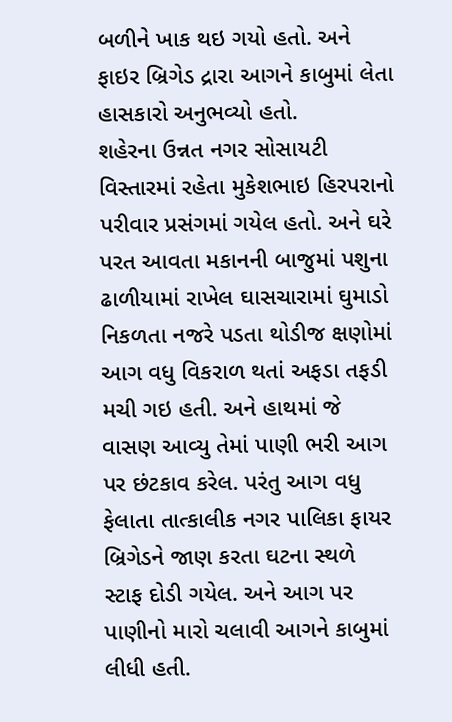બળીને ખાક થઇ ગયો હતો. અને ફાઇર બ્રિગેડ દ્રારા આગને કાબુમાં લેતા હાસકારો અનુભવ્યો હતો.
શહેરના ઉન્નત નગર સોસાયટી વિસ્તારમાં રહેતા મુકેશભાઇ હિરપરાનો પરીવાર પ્રસંગમાં ગયેલ હતો. અને ઘરે પરત આવતા મકાનની બાજુમાં પશુના ઢાળીયામાં રાખેલ ઘાસચારામાં ઘુમાડો નિકળતા નજરે પડતા થોડીજ ક્ષણોમાં આગ વધુ વિકરાળ થતાં અફડા તફડી મચી ગઇ હતી. અને હાથમાં જે વાસણ આવ્યુ તેમાં પાણી ભરી આગ પર છંટકાવ કરેલ. પરંતુ આગ વધુ ફેલાતા તાત્કાલીક નગર પાલિકા ફાયર બ્રિગેડને જાણ કરતા ઘટના સ્થળે સ્ટાફ દોડી ગયેલ. અને આગ પર પાણીનો મારો ચલાવી આગને કાબુમાં લીધી હતી.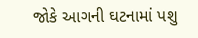જોકે આગની ઘટનામાં પશુ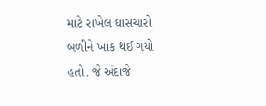માટે રાખેલ ઘાસચારો બળીને ખાક થઈ ગયો હતો. જે અંદાજે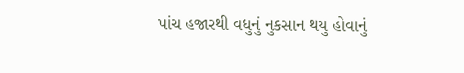પાંચ હજારથી વધુનું નુકસાન થયુ હોવાનું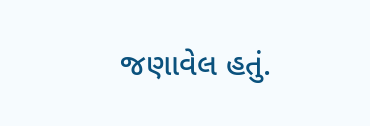જણાવેલ હતું.